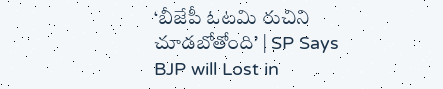‘బీజేపీ ఓటమి రుచిని చూడబోతోంది’ | SP Says BJP will Lost in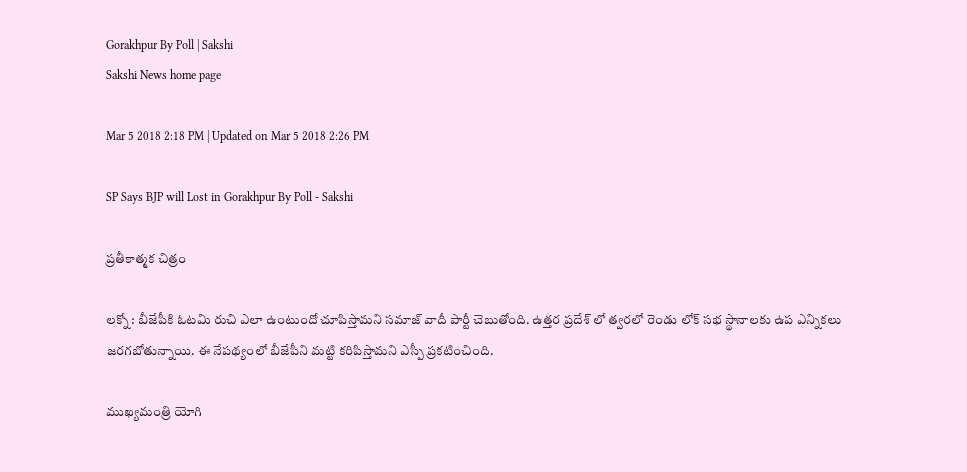Gorakhpur By Poll | Sakshi
Sakshi News home page

Mar 5 2018 2:18 PM | Updated on Mar 5 2018 2:26 PM

SP Says BJP will Lost in Gorakhpur By Poll - Sakshi

ప్రతీకాత్మక చిత్రం

లక్నో : బీజేపీకి ఓటమి రుచి ఎలా ఉంటుందో చూపిస్తామని సమాజ్‌ వాదీ పార్టీ చెబుతోంది. ఉత్తర ప్రదేశ్‌ లో త్వరలో రెండు లోక్‌ సభ స్థానాలకు ఉప ఎన్నికలు జరగబోతున్నాయి. ఈ నేపథ్యంలో బీజేపీని మట్టి కరిపిస్తామని ఎస్పీ ప్రకటించింది.

ముఖ్యమంత్రి యోగి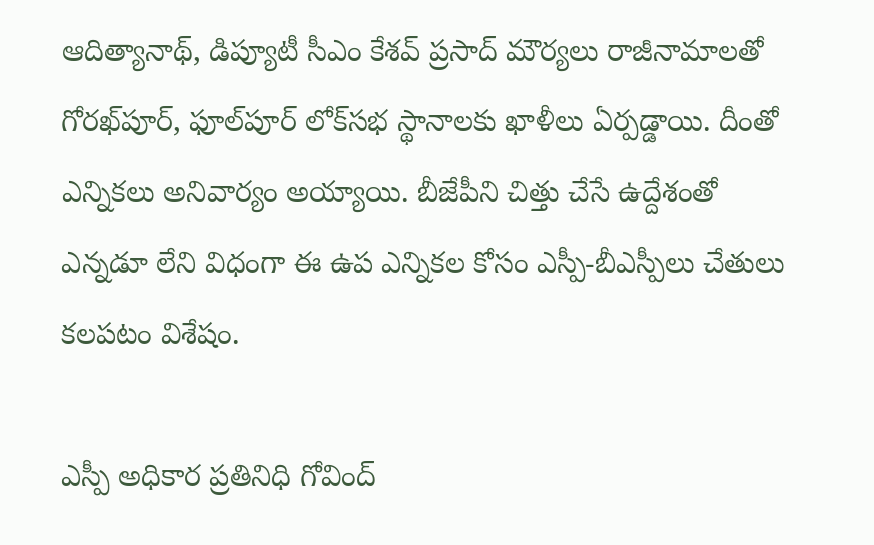ఆదిత్యానాథ్‌, డిప్యూటీ సీఎం కేశవ్‌ ప్రసాద్‌ మౌర్యలు రాజీనామాలతో గోరఖ్‌పూర్‌, ఫూల్‌పూర్‌ లోక్‌సభ స్థానాలకు ఖాళీలు ఏర్పడ్డాయి. దీంతో ఎన్నికలు అనివార్యం అయ్యాయి. బీజేపీని చిత్తు చేసే ఉద్దేశంతో ఎన్నడూ లేని విధంగా ఈ ఉప ఎన్నికల కోసం ఎస్పీ-బీఎస్పీలు చేతులు కలపటం విశేషం.

ఎస్పీ అధికార ప్రతినిధి గోవింద్‌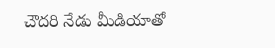చౌదరి నేడు మీడియాతో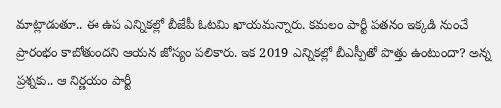మాట్లాడుతూ.. ఈ ఉప ఎన్నికల్లో బీజేపీ ఓటమి ఖాయమన్నారు. కమలం పార్టీ పతనం ఇక్కడి నుంచే ప్రారంభం కాబోతుందని ఆయన జోస్యం పలికారు. ఇక 2019 ఎన్నికల్లో బీఎస్పీతో పొత్తు ఉంటుందా? అన్న ప్రశ్నకు.. ఆ నిర్ణయం పార్టీ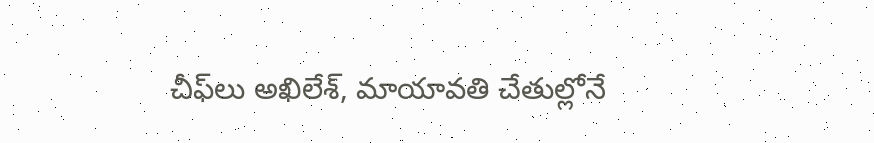చీఫ్‌లు అఖిలేశ్‌, మాయావతి చేతుల్లోనే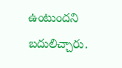ఉంటుందని బదులిచ్చారు.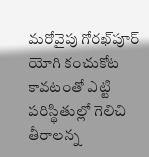మరోవైపు గోరఖ్‌పూర్‌ యోగి కంచుకోట కావటంతో ఎట్టి పరిస్థితుల్లో గెలిచి తీరాలన్న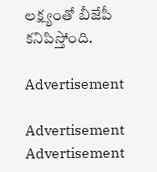లక్ష్యంతో బీజేపీ కనిపిస్తోంది.

Advertisement

Advertisement
Advertisement